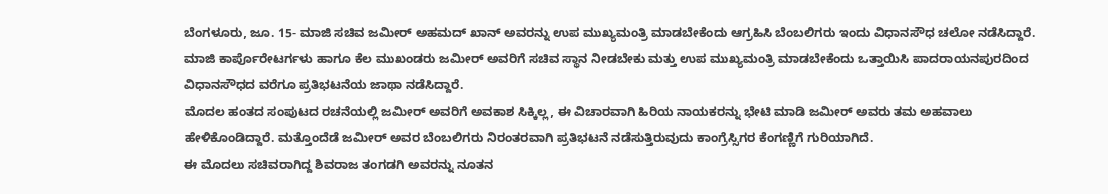ಬೆಂಗಳೂರು, ಜೂ. 15- ಮಾಜಿ ಸಚಿವ ಜಮೀರ್ ಅಹಮದ್ ಖಾನ್ ಅವರನ್ನು ಉಪ ಮುಖ್ಯಮಂತ್ರಿ ಮಾಡಬೇಕೆಂದು ಆಗ್ರಹಿಸಿ ಬೆಂಬಲಿಗರು ಇಂದು ವಿಧಾನಸೌಧ ಚಲೋ ನಡೆಸಿದ್ದಾರೆ. ಮಾಜಿ ಕಾರ್ಪೊರೇಟರ್ಗಳು ಹಾಗೂ ಕೆಲ ಮುಖಂಡರು ಜಮೀರ್ ಅವರಿಗೆ ಸಚಿವ ಸ್ಥಾನ ನೀಡಬೇಕು ಮತ್ತು ಉಪ ಮುಖ್ಯಮಂತ್ರಿ ಮಾಡಬೇಕೆಂದು ಒತ್ತಾಯಿಸಿ ಪಾದರಾಯನಪುರದಿಂದ ವಿಧಾನಸೌಧದ ವರೆಗೂ ಪ್ರತಿಭಟನೆಯ ಜಾಥಾ ನಡೆಸಿದ್ದಾರೆ.
ಮೊದಲ ಹಂತದ ಸಂಪುಟದ ರಚನೆಯಲ್ಲಿ ಜಮೀರ್ ಅವರಿಗೆ ಅವಕಾಶ ಸಿಕ್ಕಿಲ್ಲ, ಈ ವಿಚಾರವಾಗಿ ಹಿರಿಯ ನಾಯಕರನ್ನು ಭೇಟಿ ಮಾಡಿ ಜಮೀರ್ ಅವರು ತಮ ಅಹವಾಲು ಹೇಳಿಕೊಂಡಿದ್ದಾರೆ. ಮತ್ತೊಂದೆಡೆ ಜಮೀರ್ ಅವರ ಬೆಂಬಲಿಗರು ನಿರಂತರವಾಗಿ ಪ್ರತಿಭಟನೆ ನಡೆಸುತ್ತಿರುವುದು ಕಾಂಗ್ರೆಸ್ಸಿಗರ ಕೆಂಗಣ್ಣಿಗೆ ಗುರಿಯಾಗಿದೆ.
ಈ ಮೊದಲು ಸಚಿವರಾಗಿದ್ದ ಶಿವರಾಜ ತಂಗಡಗಿ ಅವರನ್ನು ನೂತನ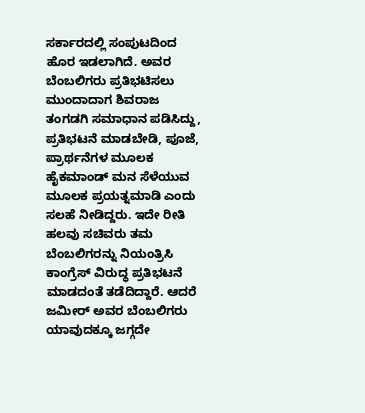ಸರ್ಕಾರದಲ್ಲಿ ಸಂಪುಟದಿಂದ ಹೊರ ಇಡಲಾಗಿದೆ. ಅವರ ಬೆಂಬಲಿಗರು ಪ್ರತಿಭಟಿಸಲು ಮುಂದಾದಾಗ ಶಿವರಾಜ ತಂಗಡಗಿ ಸಮಾಧಾನ ಪಡಿಸಿದ್ದು, ಪ್ರತಿಭಟನೆ ಮಾಡಬೇಡಿ, ಪೂಜೆ, ಪ್ರಾರ್ಥನೆಗಳ ಮೂಲಕ ಹೈಕಮಾಂಡ್ ಮನ ಸೆಳೆಯುವ ಮೂಲಕ ಪ್ರಯತ್ನಮಾಡಿ ಎಂದು ಸಲಹೆ ನೀಡಿದ್ದರು. ಇದೇ ರೀತಿ ಹಲವು ಸಚಿವರು ತಮ ಬೆಂಬಲಿಗರನ್ನು ನಿಯಂತ್ರಿಸಿ ಕಾಂಗ್ರೆಸ್ ವಿರುದ್ಧ ಪ್ರತಿಭಟನೆ ಮಾಡದಂತೆ ತಡೆದಿದ್ದಾರೆ. ಆದರೆ ಜಮೀರ್ ಅವರ ಬೆಂಬಲಿಗರು ಯಾವುದಕ್ಕೂ ಜಗ್ಗದೇ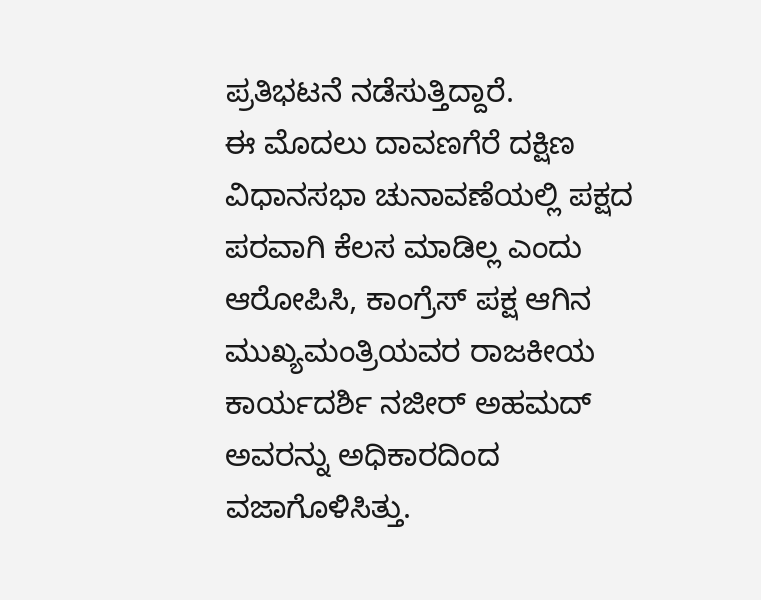ಪ್ರತಿಭಟನೆ ನಡೆಸುತ್ತಿದ್ದಾರೆ.
ಈ ಮೊದಲು ದಾವಣಗೆರೆ ದಕ್ಷಿಣ ವಿಧಾನಸಭಾ ಚುನಾವಣೆಯಲ್ಲಿ ಪಕ್ಷದ ಪರವಾಗಿ ಕೆಲಸ ಮಾಡಿಲ್ಲ ಎಂದು ಆರೋಪಿಸಿ, ಕಾಂಗ್ರೆಸ್ ಪಕ್ಷ ಆಗಿನ ಮುಖ್ಯಮಂತ್ರಿಯವರ ರಾಜಕೀಯ ಕಾರ್ಯದರ್ಶಿ ನಜೀರ್ ಅಹಮದ್ ಅವರನ್ನು ಅಧಿಕಾರದಿಂದ ವಜಾಗೊಳಿಸಿತ್ತು.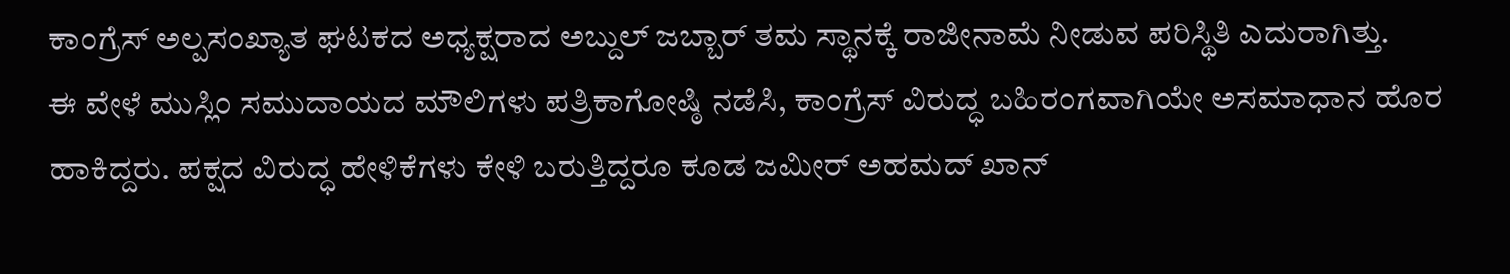ಕಾಂಗ್ರೆಸ್ ಅಲ್ಪಸಂಖ್ಯಾತ ಘಟಕದ ಅಧ್ಯಕ್ಷರಾದ ಅಬ್ದುಲ್ ಜಬ್ಬಾರ್ ತಮ ಸ್ಥಾನಕ್ಕೆ ರಾಜೀನಾಮೆ ನೀಡುವ ಪರಿಸ್ಥಿತಿ ಎದುರಾಗಿತ್ತು.
ಈ ವೇಳೆ ಮುಸ್ಲಿಂ ಸಮುದಾಯದ ಮೌಲಿಗಳು ಪತ್ರಿಕಾಗೋಷ್ಠಿ ನಡೆಸಿ, ಕಾಂಗ್ರೆಸ್ ವಿರುದ್ಧ ಬಹಿರಂಗವಾಗಿಯೇ ಅಸಮಾಧಾನ ಹೊರ ಹಾಕಿದ್ದರು. ಪಕ್ಷದ ವಿರುದ್ಧ ಹೇಳಿಕೆಗಳು ಕೇಳಿ ಬರುತ್ತಿದ್ದರೂ ಕೂಡ ಜಮೀರ್ ಅಹಮದ್ ಖಾನ್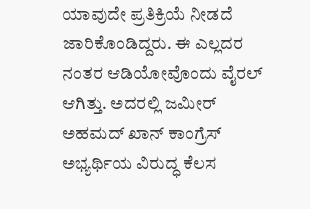ಯಾವುದೇ ಪ್ರತಿಕ್ರಿಯೆ ನೀಡದೆ ಜಾರಿಕೊಂಡಿದ್ದರು. ಈ ಎಲ್ಲದರ ನಂತರ ಆಡಿಯೋವೊಂದು ವೈರಲ್ ಆಗಿತ್ತು. ಅದರಲ್ಲಿ ಜಮೀರ್ ಅಹಮದ್ ಖಾನ್ ಕಾಂಗ್ರೆಸ್ ಅಭ್ಯರ್ಥಿಯ ವಿರುದ್ಧ ಕೆಲಸ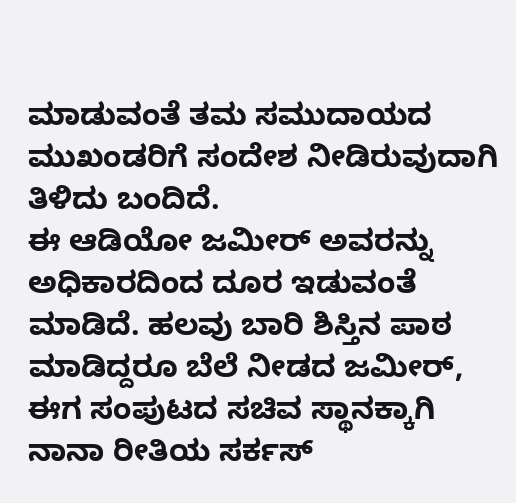ಮಾಡುವಂತೆ ತಮ ಸಮುದಾಯದ ಮುಖಂಡರಿಗೆ ಸಂದೇಶ ನೀಡಿರುವುದಾಗಿ ತಿಳಿದು ಬಂದಿದೆ.
ಈ ಆಡಿಯೋ ಜಮೀರ್ ಅವರನ್ನು ಅಧಿಕಾರದಿಂದ ದೂರ ಇಡುವಂತೆ ಮಾಡಿದೆ. ಹಲವು ಬಾರಿ ಶಿಸ್ತಿನ ಪಾಠ ಮಾಡಿದ್ದರೂ ಬೆಲೆ ನೀಡದ ಜಮೀರ್, ಈಗ ಸಂಪುಟದ ಸಚಿವ ಸ್ಥಾನಕ್ಕಾಗಿ ನಾನಾ ರೀತಿಯ ಸರ್ಕಸ್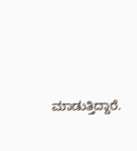ಮಾಡುತ್ತಿದ್ದಾರೆ.